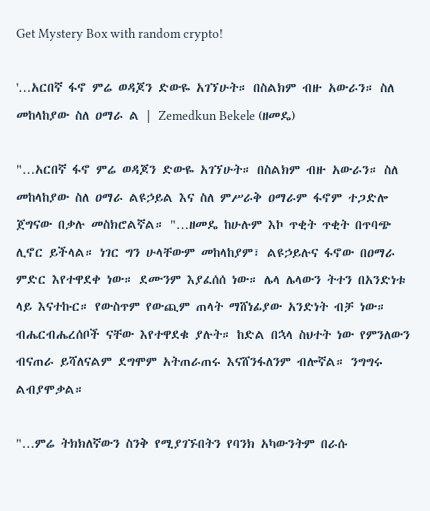Get Mystery Box with random crypto!

'…አርበኛ ፋኖ ምሬ ወዳጆን ድውዬ አገኘሁት። በስልክም ብዙ አውራን። ስለ መከላከያው ስለ ዐማራ ል | Zemedkun Bekele (ዘመዴ)

"…አርበኛ ፋኖ ምሬ ወዳጆን ድውዬ አገኘሁት። በስልክም ብዙ አውራን። ስለ መከላከያው ስለ ዐማራ ልዩኃይል እና ስለ ምሥራቅ ዐማራም ፋኖም ተጋድሎ ጀግናው በቃሉ መስክሮልኛል። "…ዘመዴ ከሁሉም እኮ ጥቂት ጥቂት በጥባጭ ሊኖር ይችላል። ነገር ግን ሁላቸውም መከላከያም፣ ልዩኃይሉና ፋኖው በዐማራ ምድር እየተዋደቀ ነው። ደሙንም እያፈሰሰ ነው። ሌላ ሌላውን ትተን በአንድነቱ ላይ እናተኩር። የውስጥም የውጪም ጠላት ማሸነፊያው አንድነት ብቻ ነው። ብሔርብሔረሰቦች ናቸው እየተዋደቁ ያሉት። ከድል በኋላ ስህተት ነው የምንለውን ብናጠራ ይሻለናልም ደግሞም አትጠራጠሩ እናሸንፋለንም ብሎኛል። ንግግሩ ልብያሞቃል።

"…ምሬ ትክክለኛውን ስንቅ የሚያገኙበትን የባንክ አካውንትም በራሱ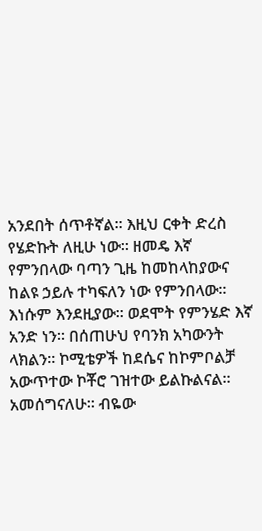አንደበት ሰጥቶኛል። እዚህ ርቀት ድረስ የሄድኩት ለዚሁ ነው። ዘመዴ እኛ የምንበላው ባጣን ጊዜ ከመከላከያውና ከልዩ ኃይሉ ተካፍለን ነው የምንበላው። እነሱም እንደዚያው። ወደሞት የምንሄድ እኛ አንድ ነን። በሰጠሁህ የባንክ አካውንት ላክልን። ኮሚቴዎች ከደሴና ከኮምቦልቻ አውጥተው ኮቾሮ ገዝተው ይልኩልናል። አመሰግናለሁ። ብዬው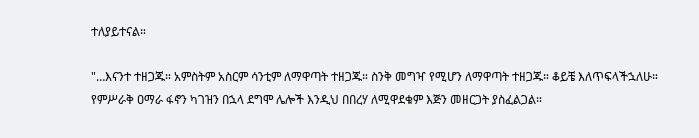ተለያይተናል።

"…እናንተ ተዘጋጁ። አምስትም አስርም ሳንቲም ለማዋጣት ተዘጋጁ። ስንቅ መግዣ የሚሆን ለማዋጣት ተዘጋጁ። ቆይቼ እለጥፍላችኋለሁ። የምሥራቅ ዐማራ ፋኖን ካገዝን በኋላ ደግሞ ሌሎች እንዲህ በበረሃ ለሚዋደቁም እጅን መዘርጋት ያስፈልጋል።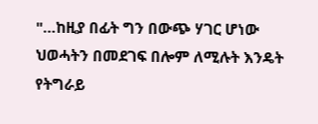"…ከዚያ በፊት ግን በውጭ ሃገር ሆነው ህወሓትን በመደገፍ በሎም ለሚሉት እንዴት የትግራይ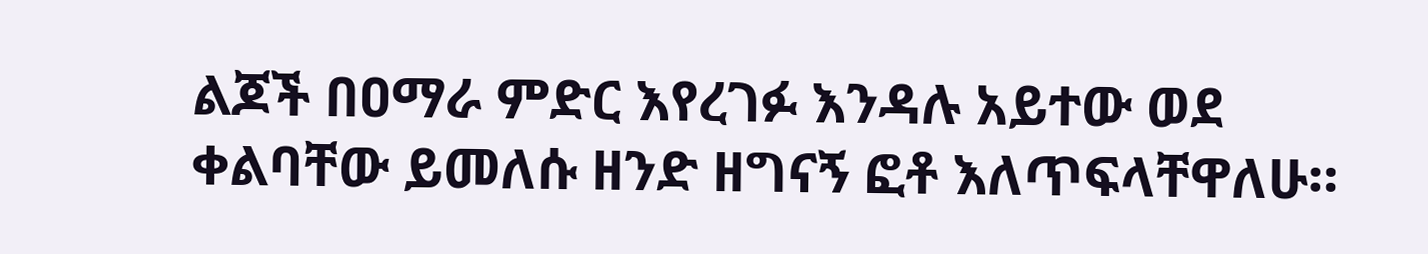ልጆች በዐማራ ምድር እየረገፉ እንዳሉ አይተው ወደ ቀልባቸው ይመለሱ ዘንድ ዘግናኝ ፎቶ እለጥፍላቸዋለሁ።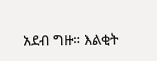አደብ ግዙ። እልቂት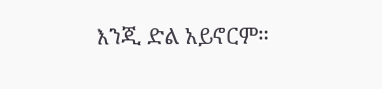እንጂ ድል አይኖርም።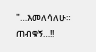"…እመለሳለሁ። ጠብቁኝ…!!